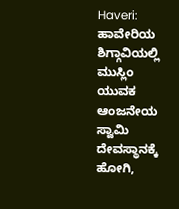Haveri: ಹಾವೇರಿಯ ಶಿಗ್ಗಾವಿಯಲ್ಲಿ ಮುಸ್ಲಿಂ ಯುವಕ ಆಂಜನೇಯ ಸ್ವಾಮಿ ದೇವಸ್ಥಾನಕ್ಕೆ ಹೋಗಿ,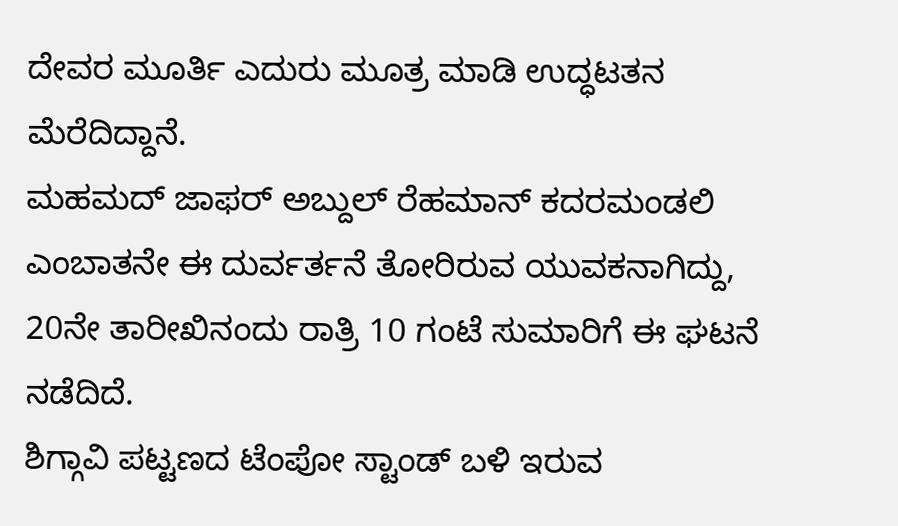ದೇವರ ಮೂರ್ತಿ ಎದುರು ಮೂತ್ರ ಮಾಡಿ ಉದ್ಧಟತನ ಮೆರೆದಿದ್ದಾನೆ.
ಮಹಮದ್ ಜಾಫರ್ ಅಬ್ದುಲ್ ರೆಹಮಾನ್ ಕದರಮಂಡಲಿ ಎಂಬಾತನೇ ಈ ದುರ್ವರ್ತನೆ ತೋರಿರುವ ಯುವಕನಾಗಿದ್ದು, 20ನೇ ತಾರೀಖಿನಂದು ರಾತ್ರಿ 10 ಗಂಟೆ ಸುಮಾರಿಗೆ ಈ ಘಟನೆ ನಡೆದಿದೆ.
ಶಿಗ್ಗಾವಿ ಪಟ್ಟಣದ ಟೆಂಪೋ ಸ್ಟಾಂಡ್ ಬಳಿ ಇರುವ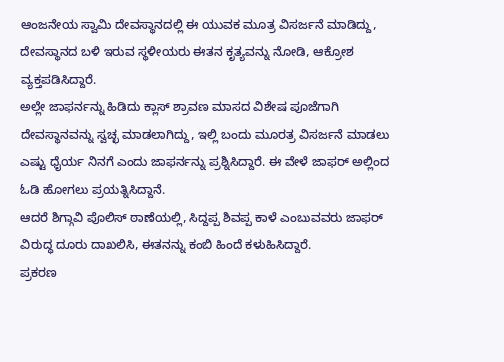ಆಂಜನೇಯ ಸ್ವಾಮಿ ದೇವಸ್ಥಾನದಲ್ಲಿ ಈ ಯುವಕ ಮೂತ್ರ ವಿಸರ್ಜನೆ ಮಾಡಿದ್ದು, ದೇವಸ್ಥಾನದ ಬಳಿ ಇರುವ ಸ್ಥಳೀಯರು ಈತನ ಕೃತ್ಯವನ್ನು ನೋಡಿ, ಆಕ್ರೋಶ ವ್ಯಕ್ತಪಡಿಸಿದ್ದಾರೆ.
ಅಲ್ಲೇ ಜಾಫರ್ನನ್ನು ಹಿಡಿದು ಕ್ಲಾಸ್ ಶ್ರಾವಣ ಮಾಸದ ವಿಶೇಷ ಪೂಜೆಗಾಗಿ ದೇವಸ್ಥಾನವನ್ನು ಸ್ವಚ್ಛ ಮಾಡಲಾಗಿದ್ದು, ಇಲ್ಲಿ ಬಂದು ಮೂರತ್ರ ವಿಸರ್ಜನೆ ಮಾಡಲು ಎಷ್ಟು ಧೈರ್ಯ ನಿನಗೆ ಎಂದು ಜಾಫರ್ನನ್ನು ಪ್ರಶ್ನಿಸಿದ್ದಾರೆ. ಈ ವೇಳೆ ಜಾಫರ್ ಅಲ್ಲಿಂದ ಓಡಿ ಹೋಗಲು ಪ್ರಯತ್ನಿಸಿದ್ದಾನೆ.
ಆದರೆ ಶಿಗ್ಗಾವಿ ಪೊಲಿಸ್ ಠಾಣೆಯಲ್ಲಿ, ಸಿದ್ದಪ್ಪ ಶಿವಪ್ಪ ಕಾಳೆ ಎಂಬುವವರು ಜಾಫರ್ ವಿರುದ್ಧ ದೂರು ದಾಖಲಿಸಿ, ಈತನನ್ನು ಕಂಬಿ ಹಿಂದೆ ಕಳುಹಿಸಿದ್ದಾರೆ.
ಪ್ರಕರಣ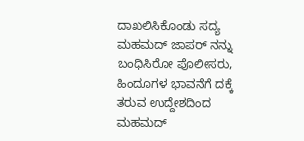ದಾಖಲಿಸಿಕೊಂಡು ಸದ್ಯ ಮಹಮದ್ ಜಾಪರ್ ನನ್ನು ಬಂಧಿಸಿರೋ ಪೊಲೀಸರು, ಹಿಂದೂಗಳ ಭಾವನೆಗೆ ದಕ್ಕೆ ತರುವ ಉದ್ದೇಶದಿಂದ ಮಹಮದ್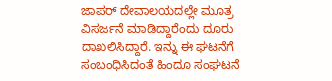ಜಾಪರ್ ದೇವಾಲಯದಲ್ಲೇ ಮೂತ್ರ ವಿಸರ್ಜನೆ ಮಾಡಿದ್ದಾರೆಂದು ದೂರು ದಾಖಲಿಸಿದ್ದಾರೆ. ಇನ್ನು ಈ ಘಟನೆಗೆ ಸಂಬಂಧಿಸಿದಂತೆ ಹಿಂದೂ ಸಂಘಟನೆ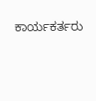ಕಾರ್ಯಕರ್ತರು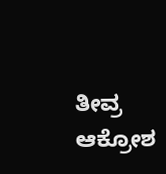ತೀವ್ರ ಆಕ್ರೋಶ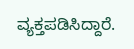ವ್ಯಕ್ತಪಡಿಸಿದ್ದಾರೆ.